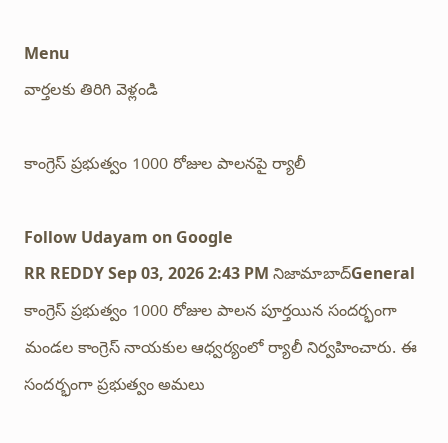Menu
వార్తలకు తిరిగి వెళ్లండి

కాంగ్రెస్ ప్రభుత్వం 1000 రోజుల పాలనపై ర్యాలీ

Follow Udayam on Google
RR REDDY Sep 03, 2026 2:43 PM నిజామాబాద్General
కాంగ్రెస్ ప్రభుత్వం 1000 రోజుల పాలన పూర్తయిన సందర్భంగా మండల కాంగ్రెస్ నాయకుల ఆధ్వర్యంలో ర్యాలీ నిర్వహించారు. ఈ సందర్భంగా ప్రభుత్వం అమలు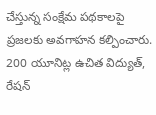చేస్తున్న సంక్షేమ పథకాలపై ప్రజలకు అవగాహన కల్పించారు. 200 యూనిట్ల ఉచిత విద్యుత్, రేషన్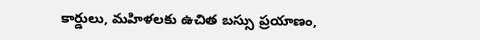కార్డులు, మహిళలకు ఉచిత బస్సు ప్రయాణం,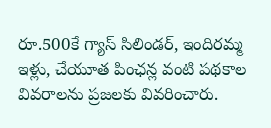రూ.500కే గ్యాస్ సిలిండర్, ఇందిరమ్మ ఇళ్లు, చేయూత పింఛన్ల వంటి పథకాల వివరాలను ప్రజలకు వివరించారు.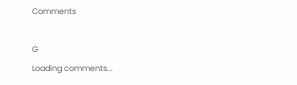Comments

G
Loading comments...